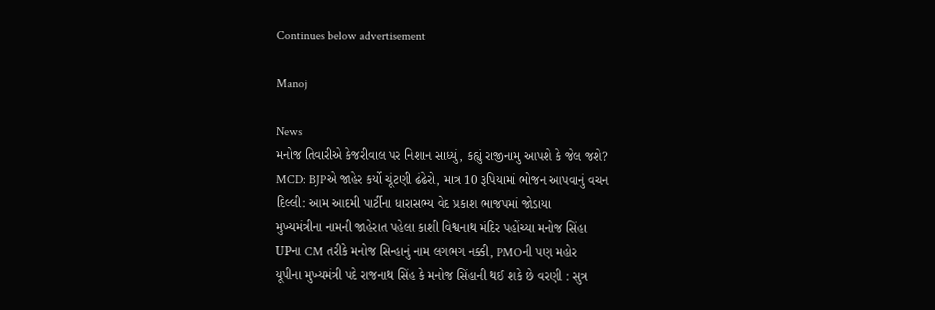Continues below advertisement

Manoj

News
મનોજ તિવારીએ કેજરીવાલ પર નિશાન સાધ્યું, કહ્યું રાજીનામુ આપશે કે જેલ જશે?
MCD: BJPએ જાહેર કર્યો ચૂંટણી ઢંઢેરો, માત્ર 10 રૂપિયામાં ભોજન આપવાનું વચન
દિલ્લી: આમ આદમી પાર્ટીના ધારાસભ્ય વેદ પ્રકાશ ભાજપમાં જોડાયા
મુખ્યમંત્રીના નામની જાહેરાત પહેલા કાશી વિશ્વનાથ મંદિર પહોંચ્યા મનોજ સિંહા
UPના CM તરીકે મનોજ સિન્હાનું નામ લગભગ નક્કી, PMOની પણ મહોર
યૂપીના મુખ્યમંત્રી પદે રાજનાથ સિંહ કે મનોજ સિંહાની થઈ શકે છે વરણી : સુત્ર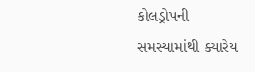કોલડ્રોપની સમસ્યામાંથી ક્યારેય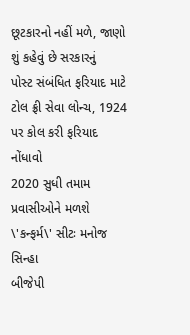છૂટકારનો નહીં મળે, જાણો શું કહેવું છે સરકારનું
પોસ્ટ સંબંધિત ફરિયાદ માટે ટોલ ફ્રી સેવા લોન્ચ, 1924 પર કોલ કરી ફરિયાદ નોંધાવો
2020 સુધી તમામ પ્રવાસીઓને મળશે \'કન્ફર્મ\' સીટઃ મનોજ સિન્હા
બીજેપી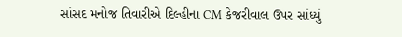સાંસદ મનોજ તિવારીએ દિલ્હીના CM કેજરીવાલ ઉપર સાંધ્યું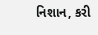નિશાન, કરી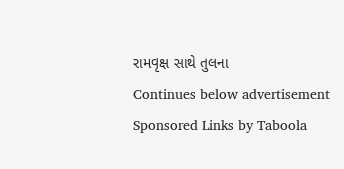રામવૃક્ષ સાથે તુલના
Continues below advertisement
Sponsored Links by Taboola